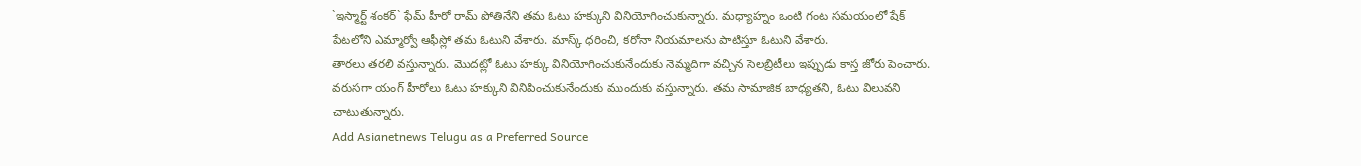`ఇస్మార్ట్ శంకర్` ఫేమ్ హీరో రామ్ పోతినేని తమ ఓటు హక్కుని వినియోగించుకున్నారు. మధ్యాహ్నం ఒంటి గంట సమయంలో షేక్ పేటలోని ఎమ్మార్వో ఆఫీస్లో తమ ఓటుని వేశారు. మాస్క్ ధరించి, కరోనా నియమాలను పాటిస్తూ ఓటుని వేశారు.
తారలు తరలి వస్తున్నారు. మొదట్లో ఓటు హక్కు వినియోగించుకునేందుకు నెమ్మదిగా వచ్చిన సెలబ్రిటీలు ఇప్పుడు కాస్త జోరు పెంచారు. వరుసగా యంగ్ హీరోలు ఓటు హక్కుని వినిపించుకునేందుకు ముందుకు వస్తున్నారు. తమ సామాజిక బాధ్యతని, ఓటు విలువని చాటుతున్నారు.
Add Asianetnews Telugu as a Preferred Source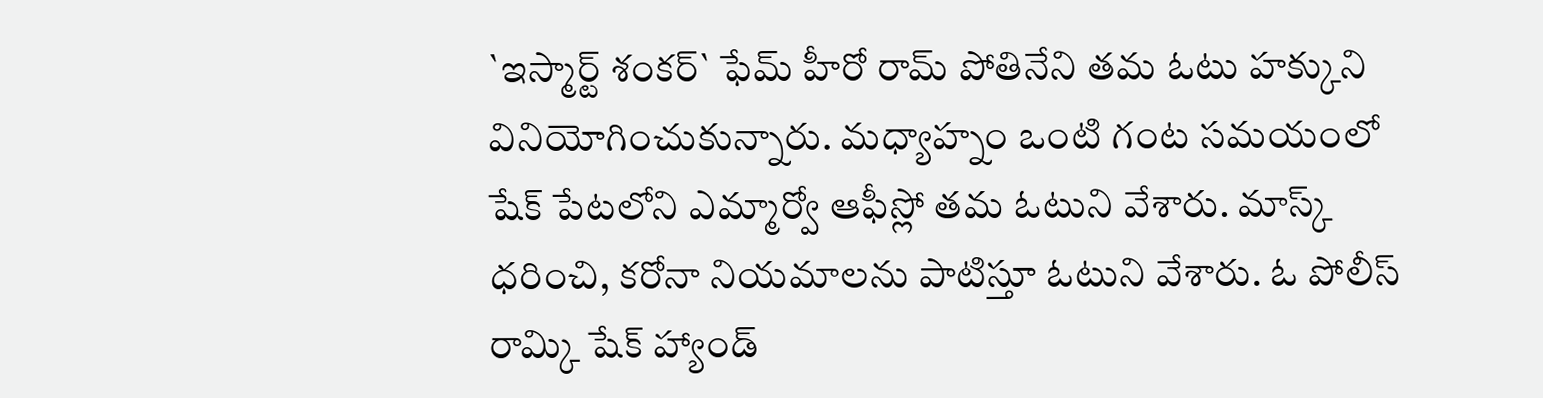`ఇస్మార్ట్ శంకర్` ఫేమ్ హీరో రామ్ పోతినేని తమ ఓటు హక్కుని వినియోగించుకున్నారు. మధ్యాహ్నం ఒంటి గంట సమయంలో షేక్ పేటలోని ఎమ్మార్వో ఆఫీస్లో తమ ఓటుని వేశారు. మాస్క్ ధరించి, కరోనా నియమాలను పాటిస్తూ ఓటుని వేశారు. ఓ పోలీస్ రామ్కి షేక్ హ్యాండ్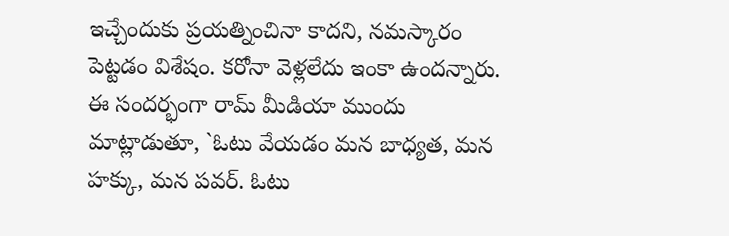ఇచ్చేందుకు ప్రయత్నించినా కాదని, నమస్కారం పెట్టడం విశేషం. కరోనా వెళ్లలేదు ఇంకా ఉందన్నారు.
ఈ సందర్భంగా రామ్ మీడియా ముందు మాట్లాడుతూ, `ఓటు వేయడం మన బాధ్యత, మన హక్కు, మన పవర్. ఓటు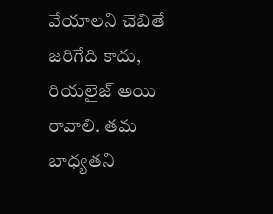వేయాలని చెబితే జరిగేది కాదు, రియలైజ్ అయి రావాలి. తమ బాధ్యతని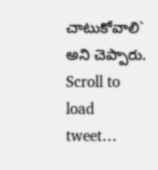చాటుకోవాలి` అని చెప్పారు.
Scroll to load tweet…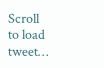Scroll to load tweet…